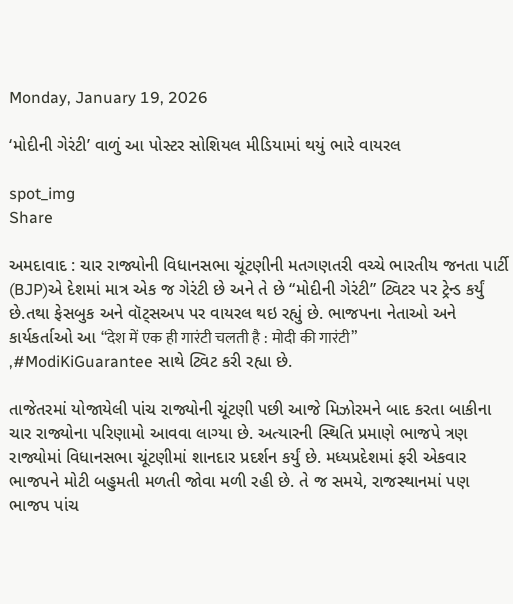Monday, January 19, 2026

‘મોદીની ગેરંટી’ વાળું આ પોસ્ટર સોશિયલ મીડિયામાં થયું ભારે વાયરલ

spot_img
Share

અમદાવાદ : ચાર રાજ્યોની વિધાનસભા ચૂંટણીની મતગણતરી વચ્ચે ભારતીય જનતા પાર્ટી (BJP)એ દેશમાં માત્ર એક જ ગેરંટી છે અને તે છે “મોદીની ગેરંટી” ટ્વિટર પર ટ્રેન્ડ કર્યું છે.તથા ફેસબુક અને વૉટ્સઅપ પર વાયરલ થઇ રહ્યું છે. ભાજપના નેતાઓ અને કાર્યકર્તાઓ આ “देश में एक ही गारंटी चलती है : मोदी की गारंटी” ,#ModiKiGuarantee સાથે ટ્વિટ કરી રહ્યા છે.

તાજેતરમાં યોજાયેલી પાંચ રાજ્યોની ચૂંટણી પછી આજે મિઝોરમને બાદ કરતા બાકીના ચાર રાજ્યોના પરિણામો આવવા લાગ્યા છે. અત્યારની સ્થિતિ પ્રમાણે ભાજપે ત્રણ રાજ્યોમાં વિધાનસભા ચૂંટણીમાં શાનદાર પ્રદર્શન કર્યું છે. મધ્યપ્રદેશમાં ફરી એકવાર ભાજપને મોટી બહુમતી મળતી જોવા મળી રહી છે. તે જ સમયે, રાજસ્થાનમાં પણ ભાજપ પાંચ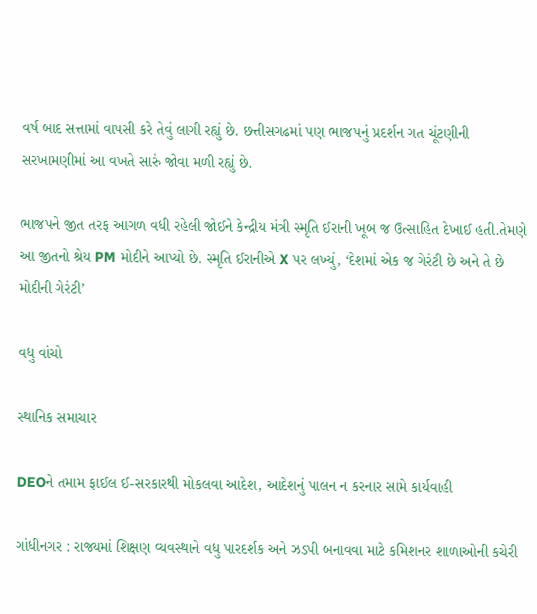વર્ષ બાદ સત્તામાં વાપસી કરે તેવું લાગી રહ્યું છે. છત્તીસગઢમાં પણ ભાજપનું પ્રદર્શન ગત ચૂંટણીની સરખામણીમાં આ વખતે સારું જોવા મળી રહ્યું છે.

ભાજપને જીત તરફ આગળ વધી રહેલી જોઈને કેન્દ્રીય મંત્રી સ્મૃતિ ઈરાની ખૂબ જ ઉત્સાહિત દેખાઈ હતી.તેમણે આ જીતનો શ્રેય PM મોદીને આપ્યો છે. સ્મૃતિ ઈરાનીએ X પર લખ્યું, ‘દેશમાં એક જ ગેરંટી છે અને તે છે મોદીની ગેરંટી’

વધુ વાંચો

સ્થાનિક સમાચાર

DEOને તમામ ફાઈલ ઈ-સરકારથી મોકલવા આદેશ, આદેશનું પાલન ન કરનાર સામે કાર્યવાહી

ગાંધીનગર : રાજ્યમાં શિક્ષણ વ્યવસ્થાને વધુ પારદર્શક અને ઝડપી બનાવવા માટે કમિશનર શાળાઓની કચેરી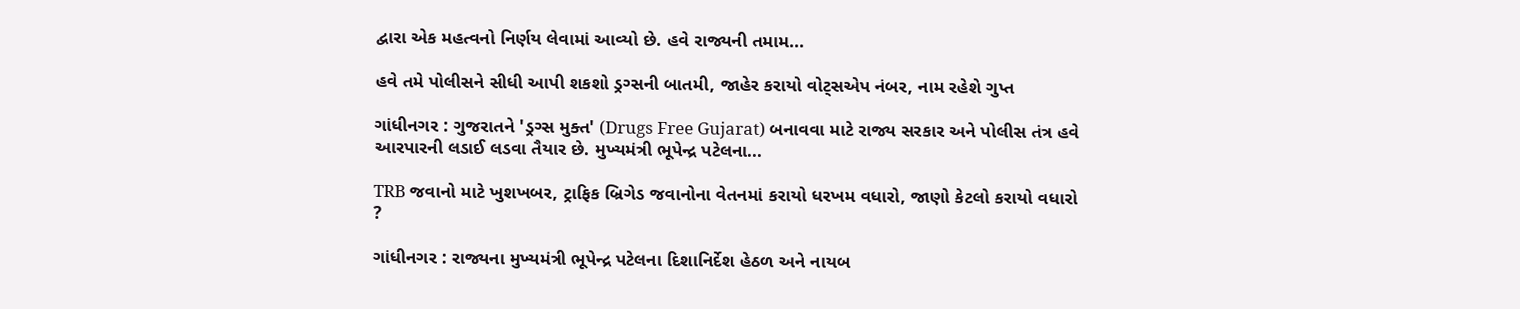દ્વારા એક મહત્વનો નિર્ણય લેવામાં આવ્યો છે. હવે રાજ્યની તમામ...

હવે તમે પોલીસને સીધી આપી શકશો ડ્રગ્સની બાતમી, જાહેર કરાયો વોટ્સએપ નંબર, નામ રહેશે ગુપ્ત

ગાંધીનગર : ગુજરાતને 'ડ્રગ્સ મુક્ત' (Drugs Free Gujarat) બનાવવા માટે રાજ્ય સરકાર અને પોલીસ તંત્ર હવે આરપારની લડાઈ લડવા તૈયાર છે. મુખ્યમંત્રી ભૂપેન્દ્ર પટેલના...

TRB જવાનો માટે ખુશખબર, ટ્રાફિક બ્રિગેડ જવાનોના વેતનમાં કરાયો ધરખમ વધારો, જાણો કેટલો કરાયો વધારો ?

ગાંધીનગર : રાજ્યના મુખ્યમંત્રી ભૂપેન્દ્ર પટેલના દિશાનિર્દેશ હેઠળ અને નાયબ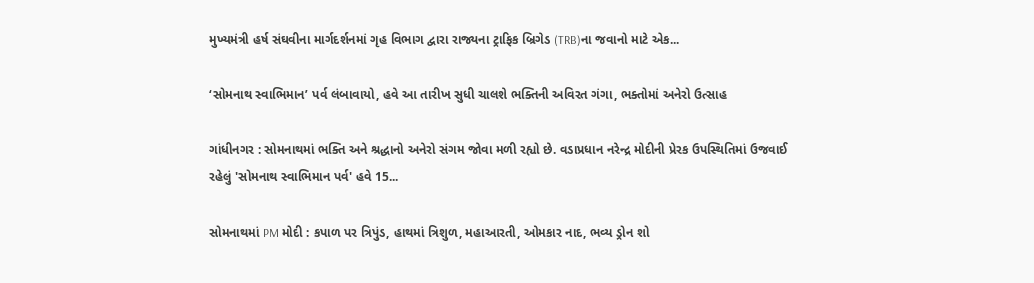મુખ્યમંત્રી હર્ષ સંઘવીના માર્ગદર્શનમાં ગૃહ વિભાગ દ્વારા રાજ્યના ટ્રાફિક બ્રિગેડ (TRB)ના જવાનો માટે એક...

‘સોમનાથ સ્વાભિમાન’ પર્વ લંબાવાયો, હવે આ તારીખ સુધી ચાલશે ભક્તિની અવિરત ગંગા, ભક્તોમાં અનેરો ઉત્સાહ

ગાંધીનગર : સોમનાથમાં ભક્તિ અને શ્રદ્ધાનો અનેરો સંગમ જોવા મળી રહ્યો છે. વડાપ્રધાન નરેન્દ્ર મોદીની પ્રેરક ઉપસ્થિતિમાં ઉજવાઈ રહેલું 'સોમનાથ સ્વાભિમાન પર્વ' હવે 15...

સોમનાથમાં PM મોદી : કપાળ પર ત્રિપુંડ, હાથમાં ત્રિશુળ, મહાઆરતી, ઓમકાર નાદ, ભવ્ય ડ્રોન શો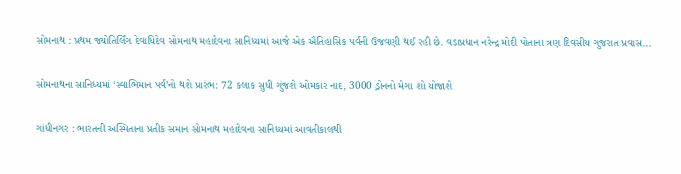સોમનાથ : પ્રથમ જ્યોતિર્લિંગ દેવાધિદેવ સોમનાથ મહાદેવના સાનિધ્યમાં આજે એક ઐતિહાસિક પર્વની ઉજવણી થઈ રહી છે. વડાપ્રધાન નરેન્દ્ર મોદી પોતાના ત્રણ દિવસીય ગુજરાત પ્રવાસ...

સોમનાથના સાનિધ્યમાં ‘સ્વાભિમાન પર્વ’નો થશે પ્રારંભ: 72 કલાક સુધી ગુંજશે ઓમકાર નાદ, 3000 ડ્રોનનો મેગા શો યોજાશે

ગાંધીનગર : ભારતની અસ્મિતાના પ્રતીક સમાન સોમનાથ મહાદેવના સાનિધ્યમાં આવતીકાલથી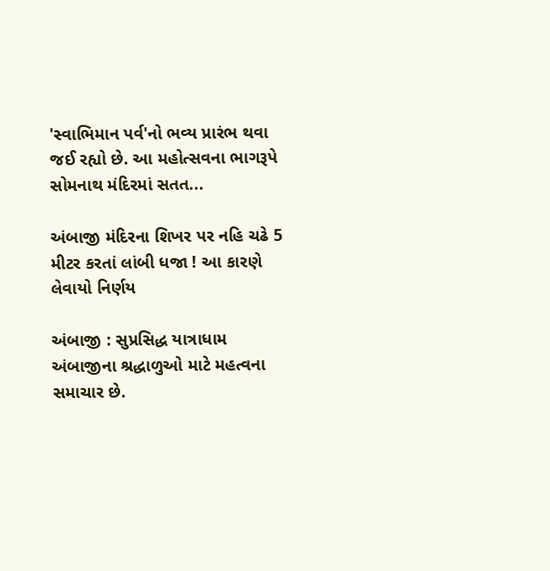'સ્વાભિમાન પર્વ'નો ભવ્ય પ્રારંભ થવા જઈ રહ્યો છે. આ મહોત્સવના ભાગરૂપે સોમનાથ મંદિરમાં સતત...

અંબાજી મંદિરના શિખર પર નહિ ચઢે 5 મીટર કરતાં લાંબી ધજા ! આ કારણે લેવાયો નિર્ણય

અંબાજી : સુપ્રસિદ્ધ યાત્રાધામ અંબાજીના શ્રદ્ધાળુઓ માટે મહત્વના સમાચાર છે.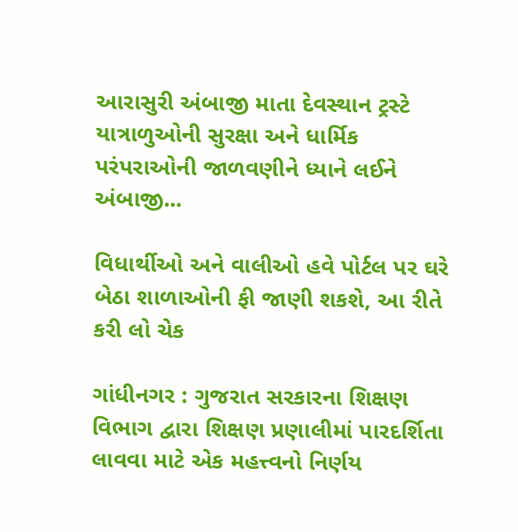આરાસુરી અંબાજી માતા દેવસ્થાન ટ્રસ્ટે યાત્રાળુઓની સુરક્ષા અને ધાર્મિક પરંપરાઓની જાળવણીને ધ્યાને લઈને અંબાજી...

વિધાર્થીઓ અને વાલીઓ હવે પોર્ટલ પર ઘરે બેઠા શાળાઓની ફી જાણી શકશે, આ રીતે કરી લો ચેક

ગાંધીનગર : ગુજરાત સરકારના શિક્ષણ વિભાગ દ્વારા શિક્ષણ પ્રણાલીમાં પારદર્શિતા લાવવા માટે એક મહત્ત્વનો નિર્ણય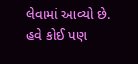લેવામાં આવ્યો છે. હવે કોઈ પણ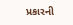પ્રકારની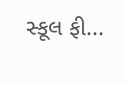સ્કૂલ ફી...